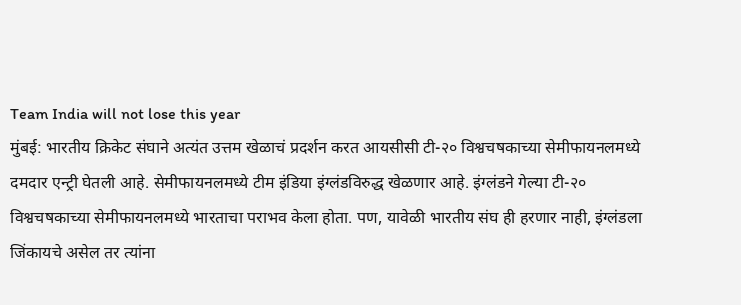Team India will not lose this year
मुंबई: भारतीय क्रिकेट संघाने अत्यंत उत्तम खेळाचं प्रदर्शन करत आयसीसी टी-२० विश्वचषकाच्या सेमीफायनलमध्ये दमदार एन्ट्री घेतली आहे. सेमीफायनलमध्ये टीम इंडिया इंग्लंडविरुद्ध खेळणार आहे. इंग्लंडने गेल्या टी-२० विश्वचषकाच्या सेमीफायनलमध्ये भारताचा पराभव केला होता. पण, यावेळी भारतीय संघ ही हरणार नाही, इंग्लंडला जिंकायचे असेल तर त्यांना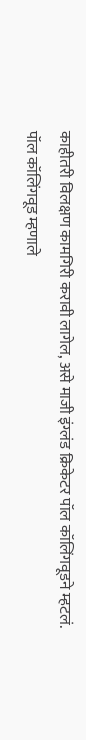काहीतरी विलक्षण कामगिरी करावी लागेल, असे माजी इंग्लंड क्रिकेटर पॉल कॉलिंगवूडने म्हटलं.
पॉल कॉलिंगवूड म्हणाले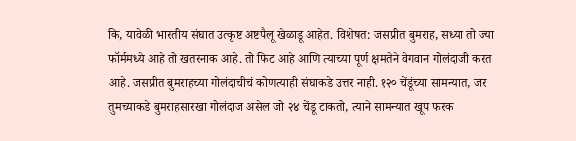कि, यावेळी भारतीय संघात उत्कृष्ट अष्टपैलू खेळाडू आहेत. विशेषत: जसप्रीत बुमराह, सध्या तो ज्या फॉर्ममध्ये आहे तो खतरनाक आहे. तो फिट आहे आणि त्याच्या पूर्ण क्षमतेने वेगवान गोलंदाजी करत आहे. जसप्रीत बुमराहच्या गोलंदाचीचं कोणत्याही संघाकडे उत्तर नाही. १२० चेंडूंच्या सामन्यात, जर तुमच्याकडे बुमराहसारखा गोलंदाज असेल जो २४ चेंडू टाकतो, त्याने सामन्यात खूप फरक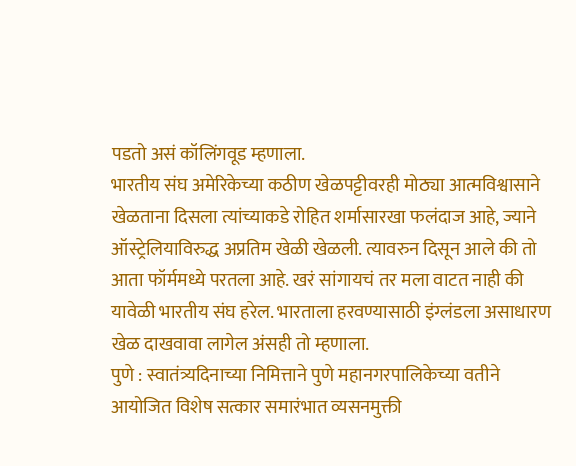पडतो असं कॉलिंगवूड म्हणाला.
भारतीय संघ अमेरिकेच्या कठीण खेळपट्टीवरही मोठ्या आत्मविश्वासाने खेळताना दिसला त्यांच्याकडे रोहित शर्मासारखा फलंदाज आहे, ज्याने ऑस्ट्रेलियाविरुद्ध अप्रतिम खेळी खेळली. त्यावरुन दिसून आले की तो आता फॉर्ममध्ये परतला आहे. खरं सांगायचं तर मला वाटत नाही की यावेळी भारतीय संघ हरेल. भारताला हरवण्यासाठी इंग्लंडला असाधारण खेळ दाखवावा लागेल अंसही तो म्हणाला.
पुणे : स्वातंत्र्यदिनाच्या निमित्ताने पुणे महानगरपालिकेच्या वतीने आयोजित विशेष सत्कार समारंभात व्यसनमुक्ती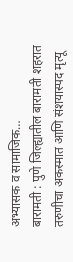अभ्यासक व सामाजिक…
बारामती : पुणे जिल्ह्यातील बारामती शहरात तरुणीचा अकस्मात आणि संशयास्पद मृत्यू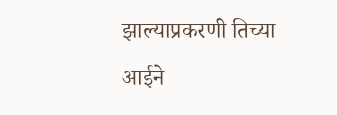झाल्याप्रकरणी तिच्या आईने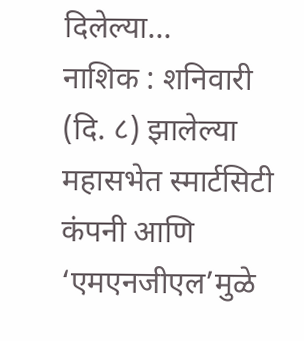दिलेल्या…
नाशिक : शनिवारी (दि. ८) झालेल्या महासभेत स्मार्टसिटी कंपनी आणि ‘एमएनजीएल’मुळे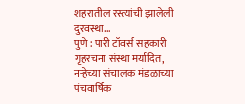शहरातील रस्त्यांची झालेली दुरवस्था…
पुणे : पारी टॉवर्स सहकारी गृहरचना संस्था मर्यादित, नऱ्हेच्या संचालक मंडळाच्या पंचवार्षिक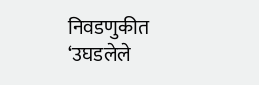निवडणुकीत ‘उघडलेले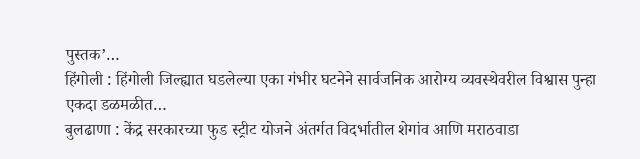पुस्तक’…
हिंगोली : हिंगोली जिल्ह्यात घडलेल्या एका गंभीर घटनेने सार्वजनिक आरोग्य व्यवस्थेवरील विश्वास पुन्हा एकदा डळमळीत…
बुलढाणा : केंद्र सरकारच्या फुड स्ट्रीट योजने अंतर्गत विदर्भातील शेगांव आणि मराठवाडा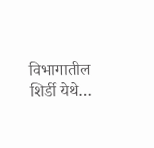विभागातील शिर्डी येथे…